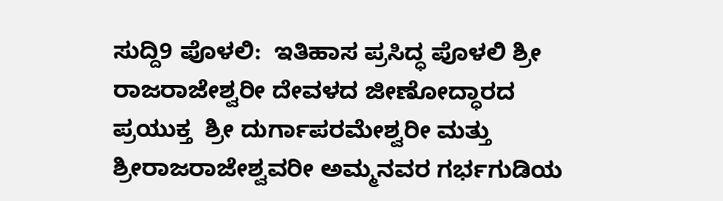ಸುದ್ದಿ9 ಪೊಳಲಿ:  ಇತಿಹಾಸ ಪ್ರಸಿದ್ಧ ಪೊಳಲಿ ಶ್ರೀ ರಾಜರಾಜೇಶ್ವರೀ ದೇವಳದ ಜೀಣೋದ್ಧಾರದ ಪ್ರಯುಕ್ತ  ಶ್ರೀ ದುರ್ಗಾಪರಮೇಶ್ವರೀ ಮತ್ತು ಶ್ರೀರಾಜರಾಜೇಶ್ವವರೀ ಅಮ್ಮನವರ ಗರ್ಭಗುಡಿಯ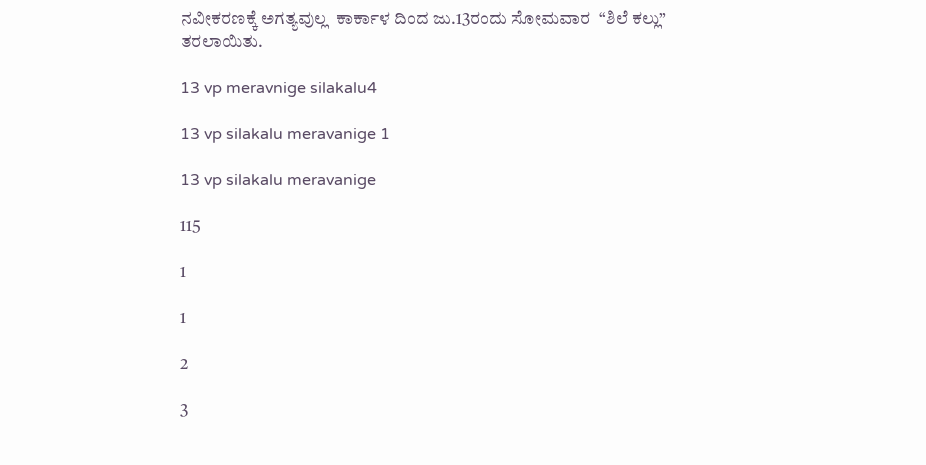ನವೀಕರಣಕ್ಕೆ ಅಗತ್ಯವುಲ್ಲ  ಕಾರ್ಕಾಳ ದಿಂದ ಜು.13ರಂದು ಸೋಮವಾರ  “ಶಿಲೆ ಕಲ್ಲು”  ತರಲಾಯಿತು.

13 vp meravnige silakalu4

13 vp silakalu meravanige 1

13 vp silakalu meravanige

115

1

1

2

3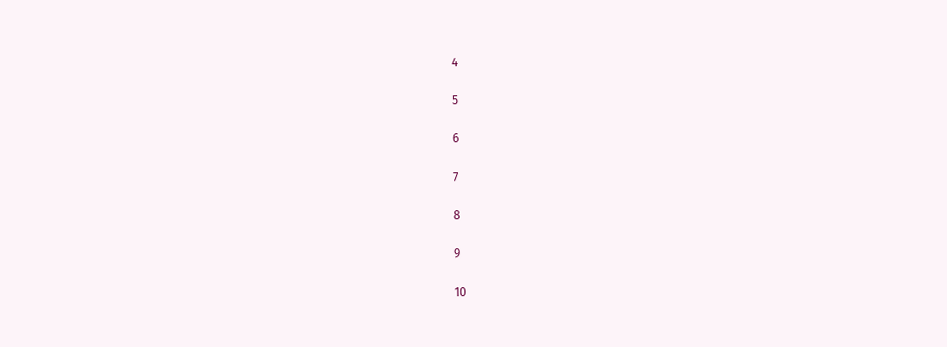4

5

6

7

8

9

10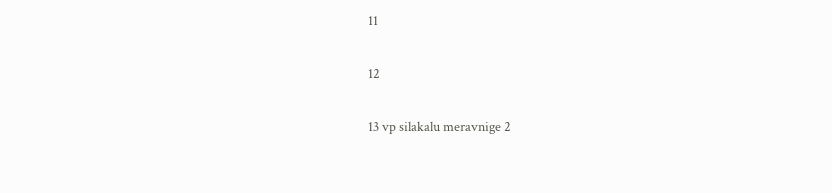11

12

13 vp silakalu meravnige 2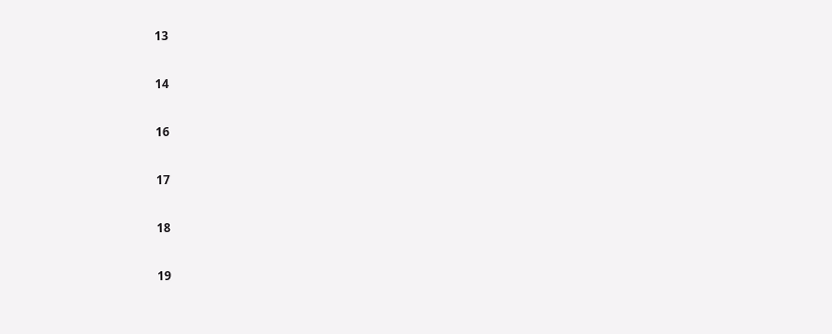13

14

16

17

18

19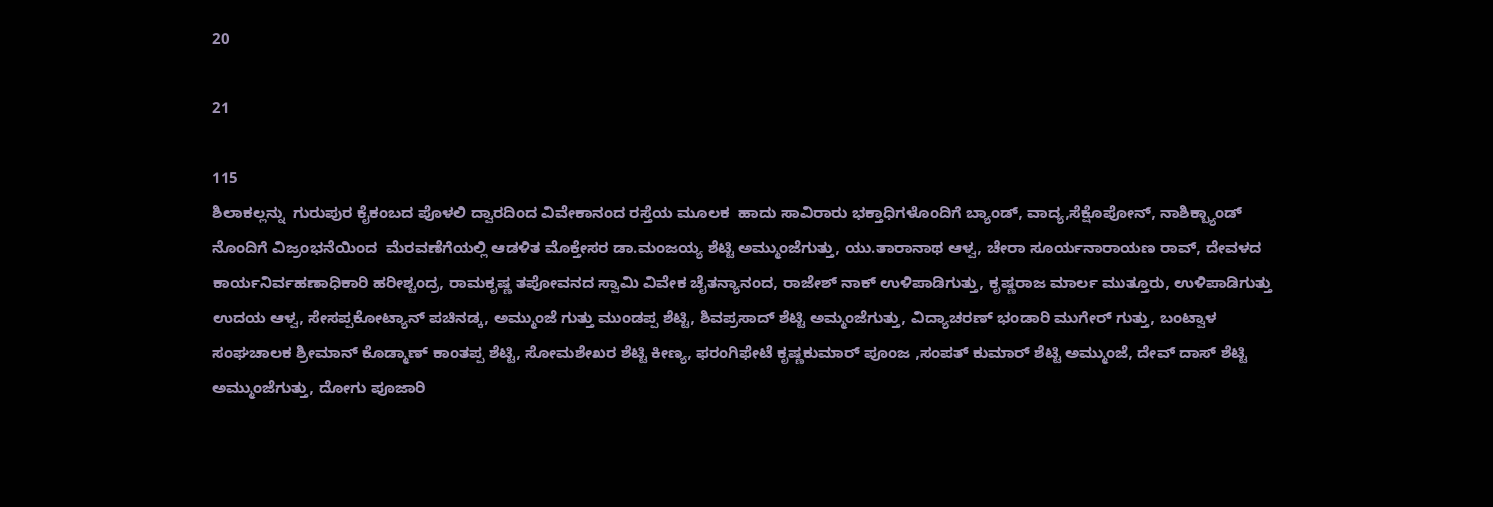20

21

115
ಶಿಲಾಕಲ್ಲನ್ನು  ಗುರುಪುರ ಕೈಕಂಬದ ಪೊಳಲಿ ದ್ವಾರದಿಂದ ವಿವೇಕಾನಂದ ರಸ್ತೆಯ ಮೂಲಕ  ಹಾದು ಸಾವಿರಾರು ಭಕ್ತಾಧಿಗಳೊಂದಿಗೆ ಬ್ಯಾಂಡ್, ವಾದ್ಯ,ಸೆಕ್ಷೊಪೋನ್, ನಾಶಿಕ್ಬ್ಯಾಂಡ್ ನೊಂದಿಗೆ ವಿಜ್ರಂಭನೆಯಿಂದ  ಮೆರವಣೆಗೆಯಲ್ಲಿ ಆಡಳಿತ ಮೊಕ್ತೇಸರ ಡಾ.ಮಂಜಯ್ಯ ಶೆಟ್ಟಿ ಅಮ್ಮುಂಜೆಗುತ್ತು, ಯು.ತಾರಾನಾಥ ಆಳ್ವ, ಚೇರಾ ಸೂರ್ಯನಾರಾಯಣ ರಾವ್, ದೇವಳದ ಕಾರ್ಯನಿರ್ವಹಣಾಧಿಕಾರಿ ಹರೀಶ್ಚಂದ್ರ, ರಾಮಕೃಷ್ಣ ತಪೋವನದ ಸ್ವಾಮಿ ವಿವೇಕ ಚೈತನ್ಯಾನಂದ, ರಾಜೇಶ್ ನಾಕ್ ಉಳಿಪಾಡಿಗುತ್ತು, ಕೃಷ್ಣರಾಜ ಮಾರ್ಲ ಮುತ್ತೂರು, ಉಳಿಪಾಡಿಗುತ್ತು ಉದಯ ಆಳ್ವ, ಸೇಸಪ್ಪಕೋಟ್ಯಾನ್ ಪಚಿನಡ್ಕ, ಅಮ್ಮುಂಜೆ ಗುತ್ತು ಮುಂಡಪ್ಪ ಶೆಟ್ಟಿ, ಶಿವಪ್ರಸಾದ್ ಶೆಟ್ಟಿ ಅಮ್ಮಂಜೆಗುತ್ತು, ವಿದ್ಯಾಚರಣ್ ಭಂಡಾರಿ ಮುಗೇರ್ ಗುತ್ತು, ಬಂಟ್ವಾಳ ಸಂಘಚಾಲಕ ಶ್ರೀಮಾನ್ ಕೊಡ್ಮಾಣ್ ಕಾಂತಪ್ಪ ಶೆಟ್ಟಿ, ಸೋಮಶೇಖರ ಶೆಟ್ಟಿ ಕೀಣ್ಯ, ಫರಂಗಿಫೇಟೆ ಕೃಷ್ಣಕುಮಾರ್ ಪೂಂಜ ,ಸಂಪತ್ ಕುಮಾರ್ ಶೆಟ್ಟಿ ಅಮ್ಮುಂಜೆ, ದೇವ್ ದಾಸ್ ಶೆಟ್ಟಿ ಅಮ್ಮುಂಜೆಗುತ್ತು, ದೋಗು ಪೂಜಾರಿ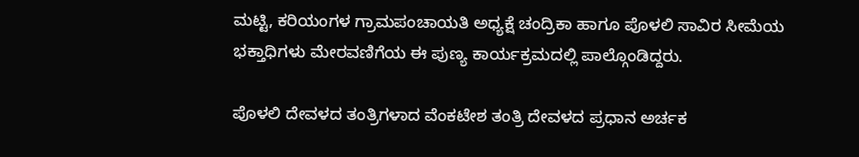ಮಟ್ಟಿ, ಕರಿಯಂಗಳ ಗ್ರಾಮಪಂಚಾಯತಿ ಅಧ್ಯಕ್ಷೆ ಚಂದ್ರಿಕಾ ಹಾಗೂ ಪೊಳಲಿ ಸಾವಿರ ಸೀಮೆಯ ಭಕ್ತಾಧಿಗಳು ಮೇರವಣಿಗೆಯ ಈ ಪುಣ್ಯ ಕಾರ್ಯಕ್ರಮದಲ್ಲಿ ಪಾಲ್ಗೊಂಡಿದ್ದರು.

ಪೊಳಲಿ ದೇವಳದ ತಂತ್ರಿಗಳಾದ ವೆಂಕಟೇಶ ತಂತ್ರಿ ದೇವಳದ ಪ್ರಧಾನ ಅರ್ಚಕ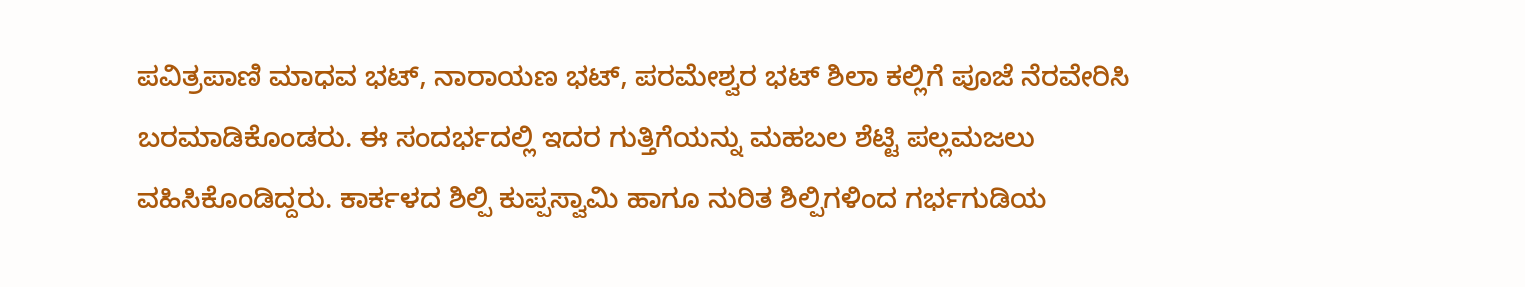ಪವಿತ್ರಪಾಣಿ ಮಾಧವ ಭಟ್, ನಾರಾಯಣ ಭಟ್, ಪರಮೇಶ್ವರ ಭಟ್ ಶಿಲಾ ಕಲ್ಲಿಗೆ ಪೂಜೆ ನೆರವೇರಿಸಿ ಬರಮಾಡಿಕೊಂಡರು. ಈ ಸಂದರ್ಭದಲ್ಲಿ ಇದರ ಗುತ್ತಿಗೆಯನ್ನು ಮಹಬಲ ಶೆಟ್ಟಿ ಪಲ್ಲಮಜಲು ವಹಿಸಿಕೊಂಡಿದ್ದರು. ಕಾರ್ಕಳದ ಶಿಲ್ಪಿ ಕುಪ್ಪಸ್ವಾಮಿ ಹಾಗೂ ನುರಿತ ಶಿಲ್ಪಿಗಳಿಂದ ಗರ್ಭಗುಡಿಯ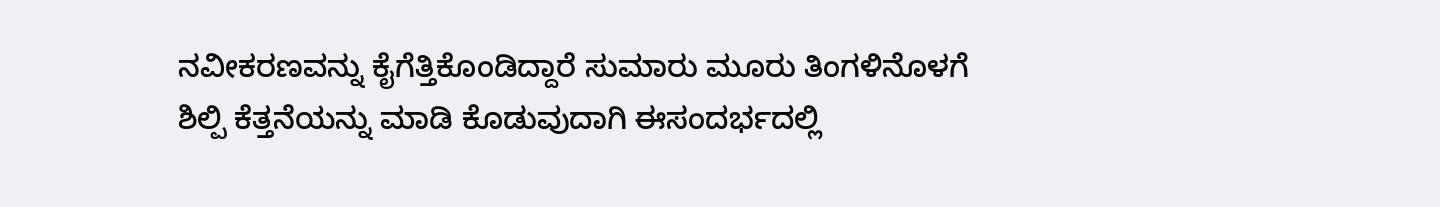ನವೀಕರಣವನ್ನು ಕೈಗೆತ್ತಿಕೊಂಡಿದ್ದಾರೆ ಸುಮಾರು ಮೂರು ತಿಂಗಳಿನೊಳಗೆ ಶಿಲ್ಪಿ ಕೆತ್ತನೆಯನ್ನು ಮಾಡಿ ಕೊಡುವುದಾಗಿ ಈಸಂದರ್ಭದಲ್ಲಿ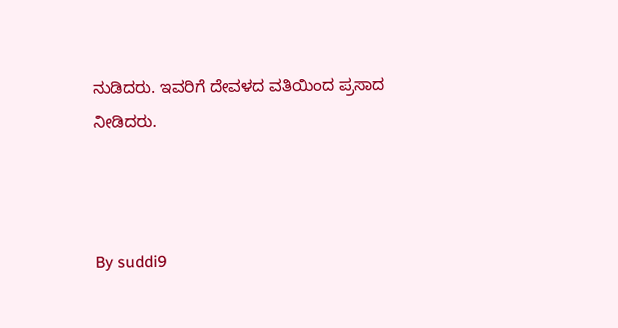ನುಡಿದರು. ಇವರಿಗೆ ದೇವಳದ ವತಿಯಿಂದ ಪ್ರಸಾದ ನೀಡಿದರು.



By suddi9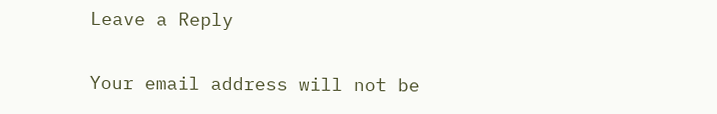Leave a Reply

Your email address will not be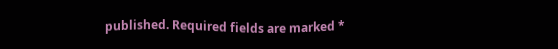published. Required fields are marked *